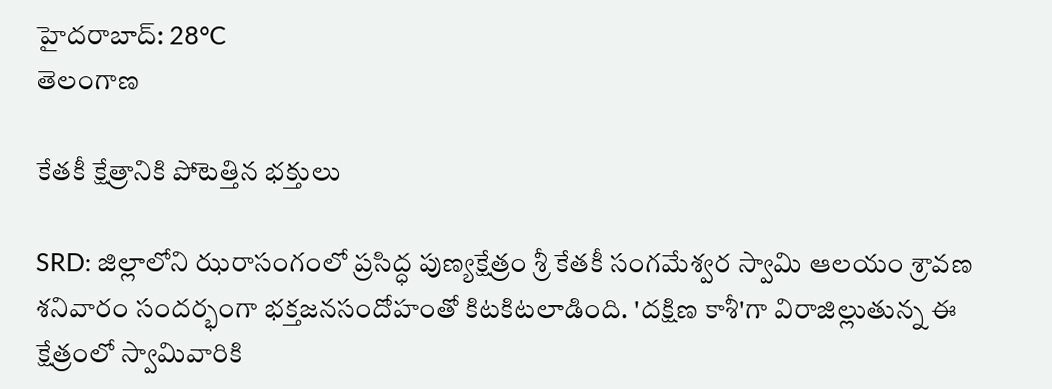హైదరాబాద్: 28°C
తెలంగాణ

కేతకీ క్షేత్రానికి పోటెత్తిన భక్తులు

SRD: జిల్లాలోని ఝరాసంగంలో ప్రసిద్ధ పుణ్యక్షేత్రం శ్రీ కేతకీ సంగమేశ్వర స్వామి ఆలయం శ్రావణ శనివారం సందర్భంగా భక్తజనసందోహంతో కిటకిటలాడింది. 'దక్షిణ కాశీ'గా విరాజిల్లుతున్న ఈ క్షేత్రంలో స్వామివారికి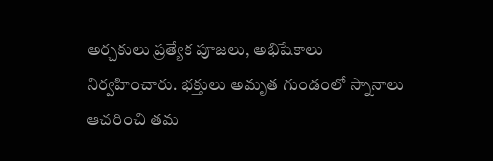అర్చకులు ప్రత్యేక పూజలు, అభిషేకాలు నిర్వహించారు. భక్తులు అమృత గుండంలో స్నానాలు ఆచరించి తమ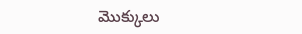మొక్కులు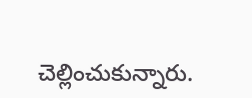చెల్లించుకున్నారు.